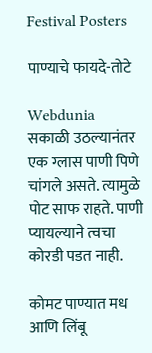Festival Posters

पाण्याचे फायदे-तोटे

Webdunia
सकाळी उठल्यानंतर एक ग्लास पाणी पिणे चांगले असते. त्यामुळे पोट साफ राहते. पाणी प्यायल्याने त्वचा कोरडी पडत नाही.

कोमट पाण्यात मध आणि लिंबू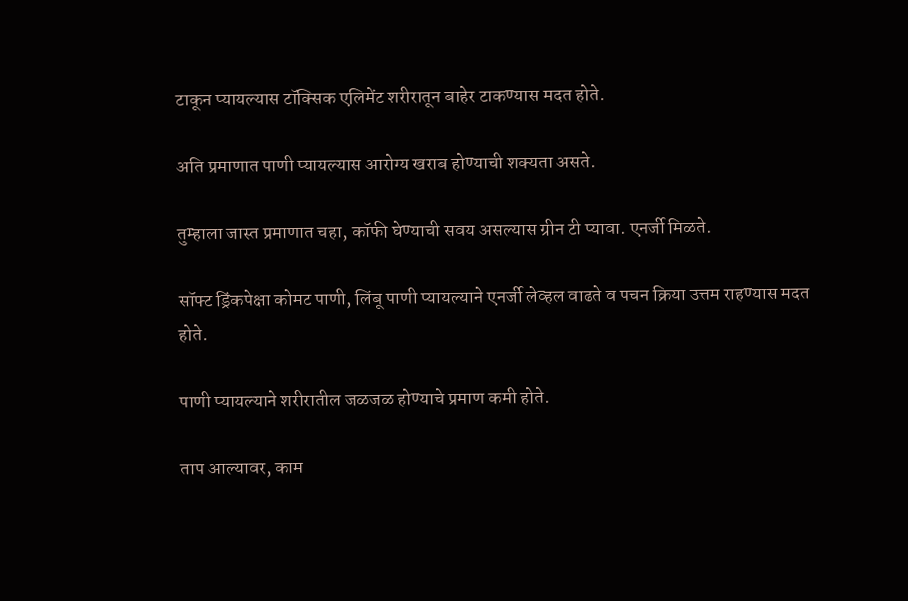टाकून प्यायल्यास टॉक्सिक एलिमेंट शरीरातून बाहेर टाकण्यास मदत होते.

अति प्रमाणात पाणी प्यायल्यास आरोग्य खराब होण्याची शक्यता असते.

तुम्हाला जास्त प्रमाणात चहा, कॉफी घेण्याची सवय असल्यास ग्रीन टी प्यावा. एनर्जी मिळते.

सॉफ्ट ड्रिंकपेक्षा कोमट पाणी, लिंबू पाणी प्यायल्याने एनर्जी लेव्हल वाढते व पचन क्रिया उत्तम राहण्यास मदत होते.

पाणी प्यायल्याने शरीरातील जळजळ होण्याचे प्रमाण कमी होते.

ताप आल्यावर, काम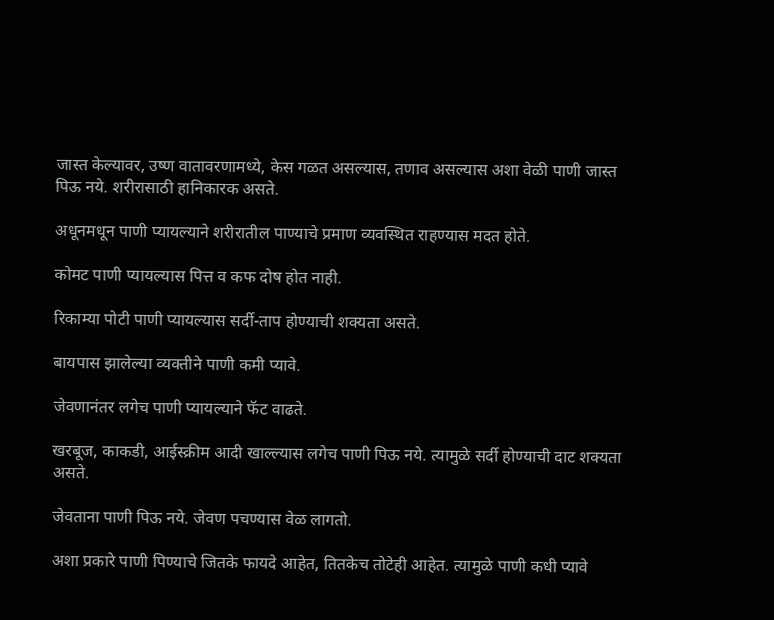जास्त केल्यावर, उष्ण वातावरणामध्ये, केस गळत असल्यास, तणाव असल्यास अशा वेळी पाणी जास्त पिऊ नये. शरीरासाठी हानिकारक असते.

अधूनमधून पाणी प्यायल्याने शरीरातील पाण्याचे प्रमाण व्यवस्थित राहण्यास मदत होते.

कोमट पाणी प्यायल्यास पित्त व कफ दोष होत नाही.

रिकाम्या पोटी पाणी प्यायल्यास सर्दी-ताप होण्याची शक्यता असते.

बायपास झालेल्या व्यक्तीने पाणी कमी प्यावे.

जेवणानंतर लगेच पाणी प्यायल्याने फॅट वाढते.

खरबूज, काकडी, आईस्क्रीम आदी खाल्ल्यास लगेच पाणी पिऊ नये. त्यामुळे सर्दी होण्याची दाट शक्यता असते.

जेवताना पाणी पिऊ नये. जेवण पचण्यास वेळ लागतो.

अशा प्रकारे पाणी पिण्याचे जितके फायदे आहेत, तितकेच तोटेही आहेत. त्यामुळे पाणी कधी प्यावे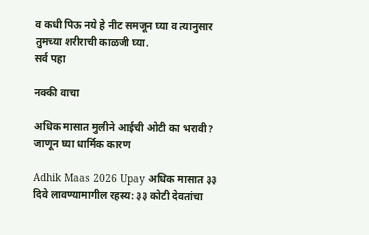व कधी पिऊ नये हे नीट समजून घ्या व त्यानुसार तुमच्या शरीराची काळजी घ्या.
सर्व पहा

नक्की वाचा

अधिक मासात मुलीने आईची ओटी का भरावी? जाणून घ्या धार्मिक कारण

Adhik Maas 2026 Upay अधिक मासात ३३ दिवे लावण्यामागील रहस्य: ३३ कोटी देवतांचा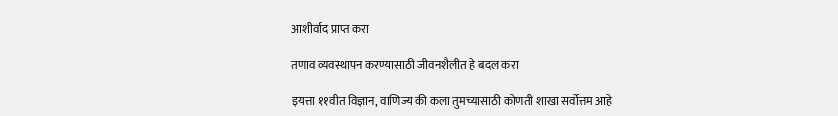आशीर्वाद प्राप्त करा

तणाव व्यवस्थापन करण्यासाठी जीवनशैलीत हे बदल करा

इयत्ता ११वीत विज्ञान, वाणिज्य की कला तुमच्यासाठी कोणती शाखा सर्वोत्तम आहे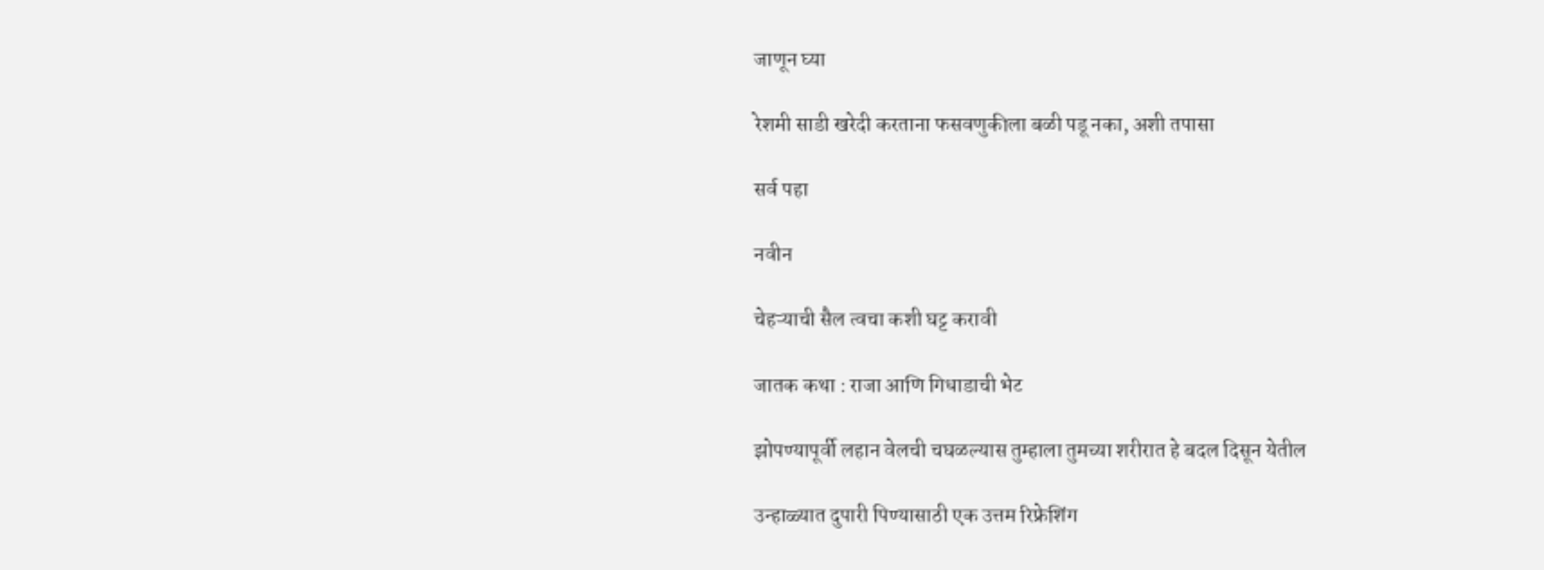जाणून घ्या

रेशमी साडी खरेदी करताना फसवणुकीला बळी पडू नका, अशी तपासा

सर्व पहा

नवीन

चेहऱ्याची सैल त्वचा कशी घट्ट करावी

जातक कथा : राजा आणि गिधाडाची भेट

झोपण्यापूर्वी लहान वेलची चघळल्यास तुम्हाला तुमच्या शरीरात हे बदल दिसून येतील

उन्हाळ्यात दुपारी पिण्यासाठी एक उत्तम रिफ्रेशिंग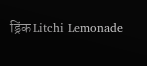ड्रिंक Litchi Lemonade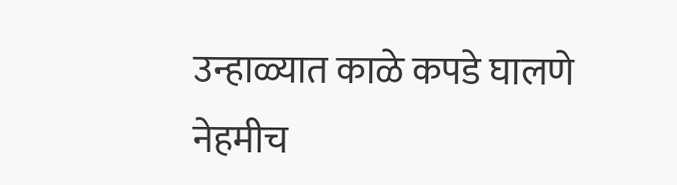उन्हाळ्यात काळे कपडे घालणे नेहमीच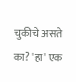चुकीचे असते का? 'हा' एक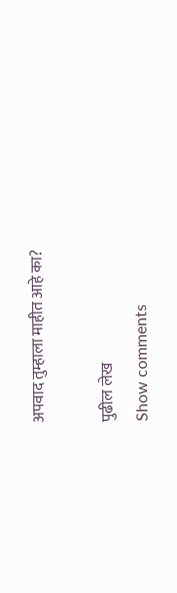अपवाद तुम्हाला माहीत आहे का?

पुढील लेख
Show comments